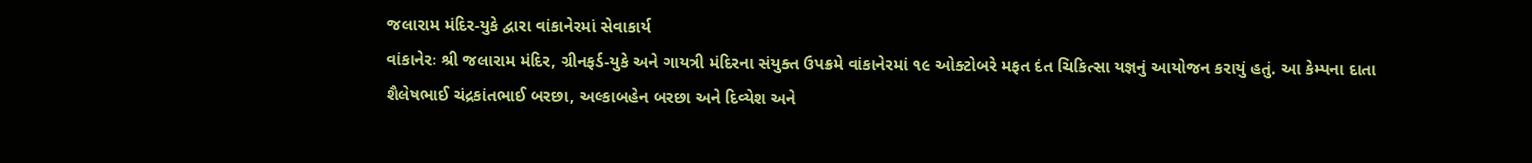જલારામ મંદિર-યુકે દ્વારા વાંકાનેરમાં સેવાકાર્ય
વાંકાનેરઃ શ્રી જલારામ મંદિર, ગ્રીનફર્ડ-યુકે અને ગાયત્રી મંદિરના સંયુક્ત ઉપક્રમે વાંકાનેરમાં ૧૯ ઓક્ટોબરે મફત દંત ચિકિત્સા યજ્ઞનું આયોજન કરાયું હતું. આ કેમ્પના દાતા શૈલેષભાઈ ચંદ્રકાંતભાઈ બરછા, અલ્કાબહેન બરછા અને દિવ્યેશ અને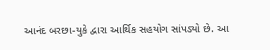આનંદ બરછા-યુકે દ્વારા આર્થિક સહયોગ સાંપડ્યો છે. આ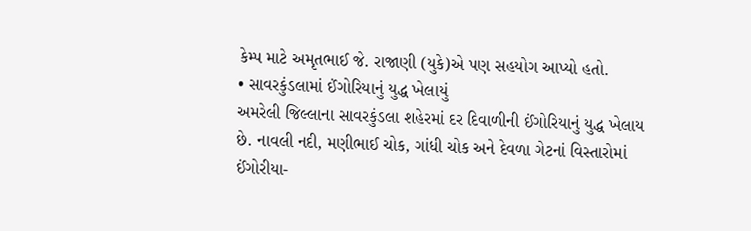કેમ્પ માટે અમૃતભાઈ જે. રાજાણી (યુકે)એ પણ સહયોગ આપ્યો હતો.
• સાવરકુંડલામાં ઈંગોરિયાનું યુદ્ધ ખેલાયું
અમરેલી જિલ્લાના સાવરકુંડલા શહેરમાં દર દિવાળીની ઈંગોરિયાનું યુદ્ધ ખેલાય છે. નાવલી નદી, મણીભાઈ ચોક, ગાંધી ચોક અને દેવળા ગેટનાં વિસ્તારોમાં ઈંગોરીયા-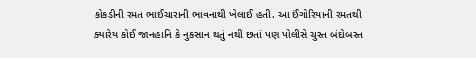કોકડીની રમત ભાઈચારાની ભાવનાથી ખેલાઈ હતી. આ ઈંગોરિયાની રમતથી ક્યારેય કોઈ જાનહાનિ કે નુકસાન થતું નથી છતાં પણ પોલીસે ચુસ્ત બંદોબસ્ત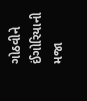ગોઠવીને ઈંગોરિયાની મજા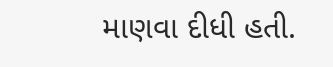માણવા દીધી હતી.